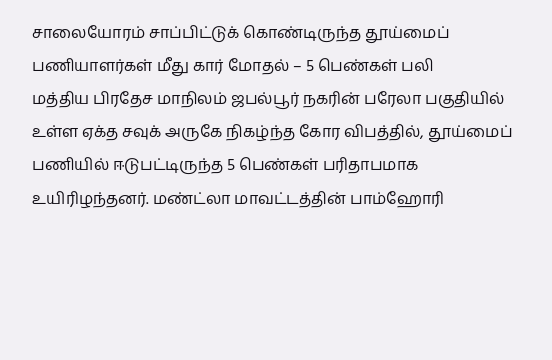சாலையோரம் சாப்பிட்டுக் கொண்டிருந்த தூய்மைப் பணியாளர்கள் மீது கார் மோதல் – 5 பெண்கள் பலி
மத்திய பிரதேச மாநிலம் ஜபல்பூர் நகரின் பரேலா பகுதியில் உள்ள ஏக்த சவுக் அருகே நிகழ்ந்த கோர விபத்தில், தூய்மைப் பணியில் ஈடுபட்டிருந்த 5 பெண்கள் பரிதாபமாக உயிரிழந்தனர். மண்ட்லா மாவட்டத்தின் பாம்ஹோரி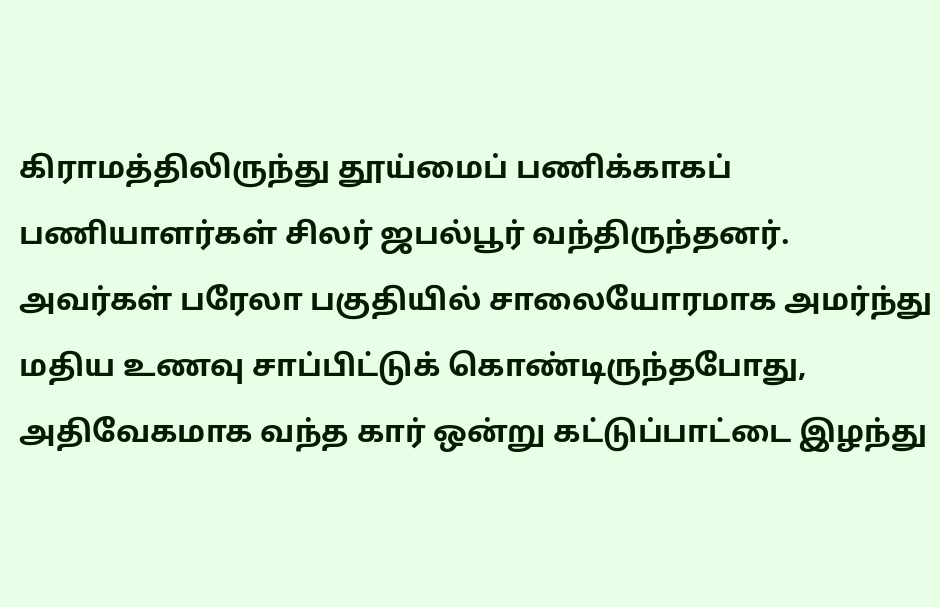கிராமத்திலிருந்து தூய்மைப் பணிக்காகப் பணியாளர்கள் சிலர் ஜபல்பூர் வந்திருந்தனர். அவர்கள் பரேலா பகுதியில் சாலையோரமாக அமர்ந்து மதிய உணவு சாப்பிட்டுக் கொண்டிருந்தபோது, அதிவேகமாக வந்த கார் ஒன்று கட்டுப்பாட்டை இழந்து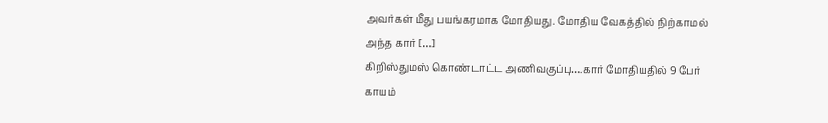அவர்கள் மீது பயங்கரமாக மோதியது. மோதிய வேகத்தில் நிற்காமல் அந்த கார் […]
கிறிஸ்துமஸ் கொண்டாட்ட அணிவகுப்பு….கார் மோதியதில் 9 பேர் காயம்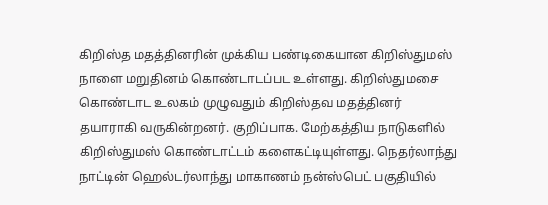கிறிஸ்த மதத்தினரின் முக்கிய பண்டிகையான கிறிஸ்துமஸ் நாளை மறுதினம் கொண்டாடப்பட உள்ளது. கிறிஸ்துமசை கொண்டாட உலகம் முழுவதும் கிறிஸ்தவ மதத்தினர் தயாராகி வருகின்றனர். குறிப்பாக. மேற்கத்திய நாடுகளில் கிறிஸ்துமஸ் கொண்டாட்டம் களைகட்டியுள்ளது. நெதர்லாந்து நாட்டின் ஹெல்டர்லாந்து மாகாணம் நன்ஸ்பெட் பகுதியில்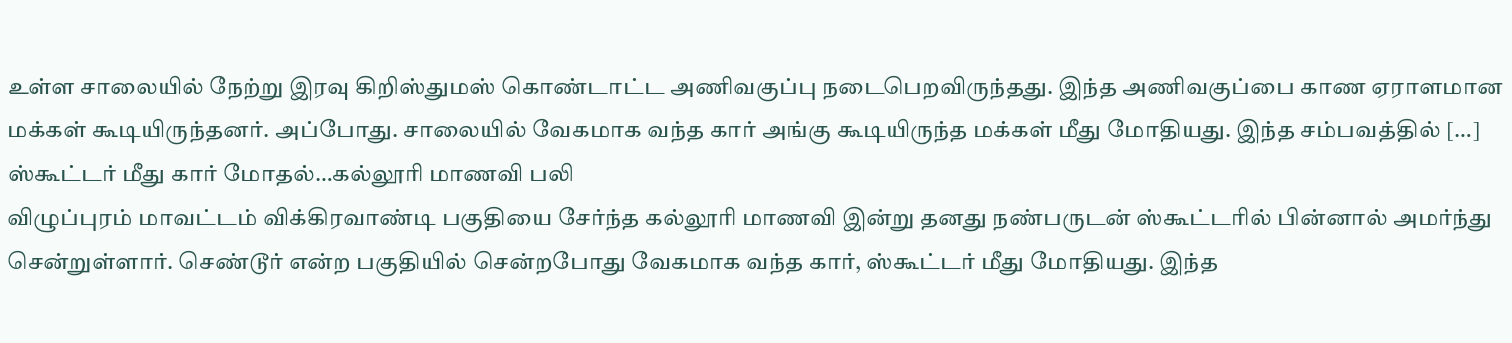உள்ள சாலையில் நேற்று இரவு கிறிஸ்துமஸ் கொண்டாட்ட அணிவகுப்பு நடைபெறவிருந்தது. இந்த அணிவகுப்பை காண ஏராளமான மக்கள் கூடியிருந்தனர். அப்போது. சாலையில் வேகமாக வந்த கார் அங்கு கூடியிருந்த மக்கள் மீது மோதியது. இந்த சம்பவத்தில் […]
ஸ்கூட்டர் மீது கார் மோதல்…கல்லூரி மாணவி பலி
விழுப்புரம் மாவட்டம் விக்கிரவாண்டி பகுதியை சேர்ந்த கல்லூரி மாணவி இன்று தனது நண்பருடன் ஸ்கூட்டரில் பின்னால் அமர்ந்து சென்றுள்ளார். செண்டூர் என்ற பகுதியில் சென்றபோது வேகமாக வந்த கார், ஸ்கூட்டர் மீது மோதியது. இந்த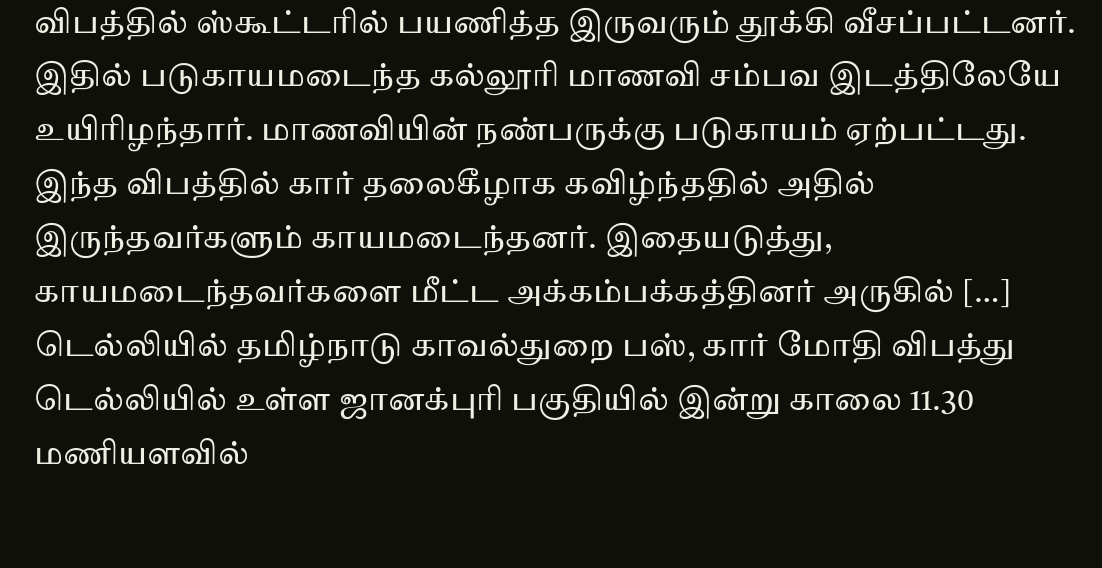விபத்தில் ஸ்கூட்டரில் பயணித்த இருவரும் தூக்கி வீசப்பட்டனர். இதில் படுகாயமடைந்த கல்லூரி மாணவி சம்பவ இடத்திலேயே உயிரிழந்தார். மாணவியின் நண்பருக்கு படுகாயம் ஏற்பட்டது. இந்த விபத்தில் கார் தலைகீழாக கவிழ்ந்ததில் அதில் இருந்தவர்களும் காயமடைந்தனர். இதையடுத்து, காயமடைந்தவர்களை மீட்ட அக்கம்பக்கத்தினர் அருகில் […]
டெல்லியில் தமிழ்நாடு காவல்துறை பஸ், கார் மோதி விபத்து
டெல்லியில் உள்ள ஜானக்புரி பகுதியில் இன்று காலை 11.30 மணியளவில்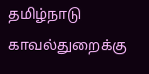தமிழ்நாடு காவல்துறைக்கு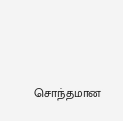சொந்தமான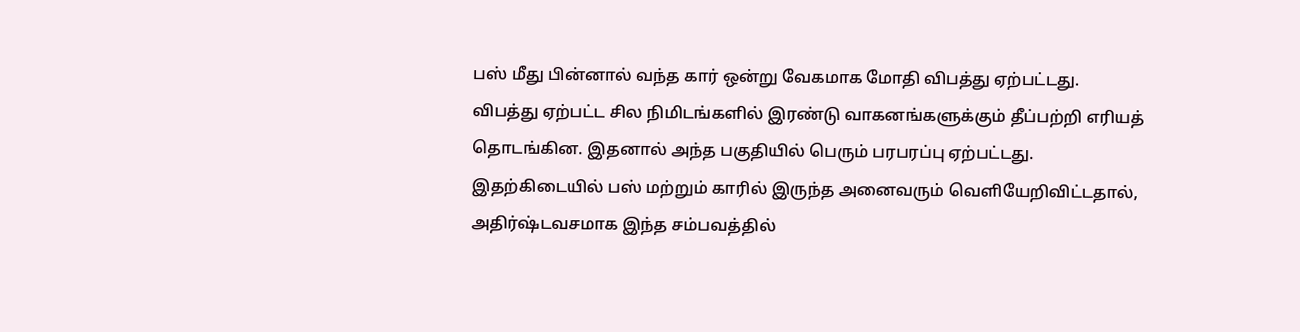பஸ் மீது பின்னால் வந்த கார் ஒன்று வேகமாக மோதி விபத்து ஏற்பட்டது. விபத்து ஏற்பட்ட சில நிமிடங்களில் இரண்டு வாகனங்களுக்கும் தீப்பற்றி எரியத் தொடங்கின. இதனால் அந்த பகுதியில் பெரும் பரபரப்பு ஏற்பட்டது. இதற்கிடையில் பஸ் மற்றும் காரில் இருந்த அனைவரும் வெளியேறிவிட்டதால், அதிர்ஷ்டவசமாக இந்த சம்பவத்தில்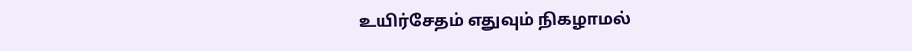உயிர்சேதம் எதுவும் நிகழாமல்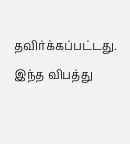தவிர்க்கப்பட்டது. இந்த விபத்து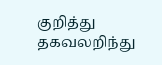குறித்து தகவலறிந்து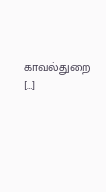காவல்துறை […]